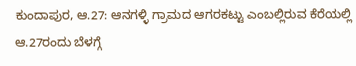ಕುಂದಾಪುರ, ಆ.27: ಆನಗಳ್ಳಿ ಗ್ರಾಮದ ಆಗರಕಟ್ಟು ಎಂಬಲ್ಲಿರುವ ಕೆರೆಯಲ್ಲಿ ಆ.27ರಂದು ಬೆಳಗ್ಗೆ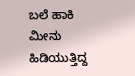ಬಲೆ ಹಾಕಿ ಮೀನು ಹಿಡಿಯುತ್ತಿದ್ದ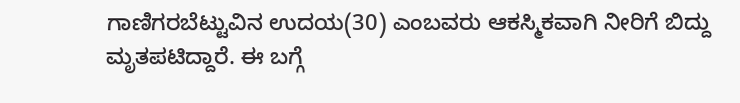ಗಾಣಿಗರಬೆಟ್ಟುವಿನ ಉದಯ(30) ಎಂಬವರು ಆಕಸ್ಮಿಕವಾಗಿ ನೀರಿಗೆ ಬಿದ್ದು ಮೃತಪಟಿದ್ದಾರೆ. ಈ ಬಗ್ಗೆ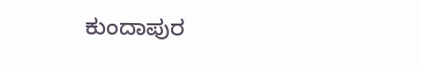ಕುಂದಾಪುರ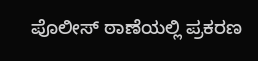ಪೊಲೀಸ್ ಠಾಣೆಯಲ್ಲಿ ಪ್ರಕರಣ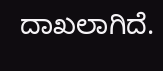ದಾಖಲಾಗಿದೆ.